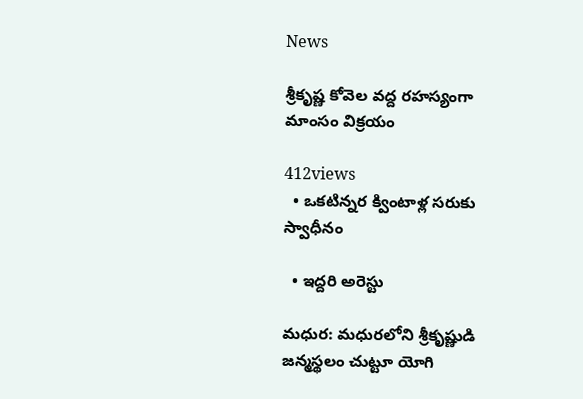News

శ్రీకృష్ణ కోవెల వద్ద రహస్యంగా మాంసం విక్రయం

412views
  • ఒకటిన్నర క్వింటాళ్ల సరుకు స్వాధీనం

  • ఇద్దరి అరెస్టు

మధుర: మధురలోని శ్రీకృష్ణుడి జన్మస్థలం చుట్టూ యోగి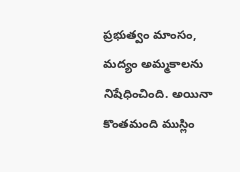ప్రభుత్వం మాంసం, మద్యం అమ్మకాలను నిషేధించింది. అయినా కొంతమంది ముస్లిం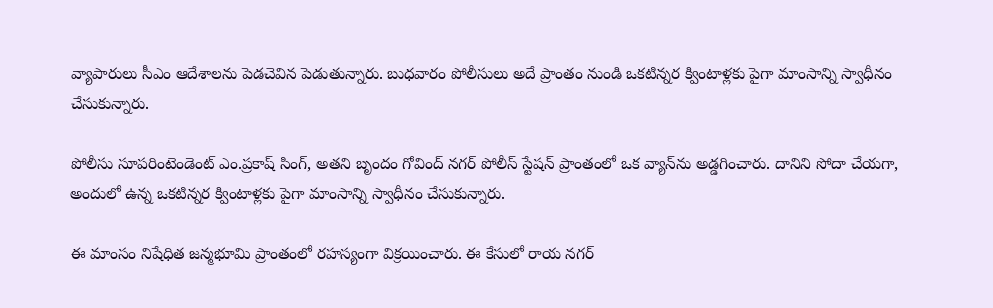వ్యాపారులు సీఎం ఆదేశాలను పెడచెవిన పెడుతున్నారు. బుధవారం పోలీసులు అదే ప్రాంతం నుండి ఒకటిన్నర క్వింటాళ్లకు పైగా మాంసాన్ని స్వాధీనం చేసుకున్నారు.

పోలీసు సూపరింటెండెంట్‌ ఎం.ప్రకాష్‌ సింగ్‌, అతని బృందం గోవింద్‌ నగర్‌ పోలీస్‌ స్టేషన్‌ ప్రాంతంలో ఒక వ్యాన్‌ను అడ్డగించారు. దానిని సోదా చేయగా, అందులో ఉన్న ఒకటిన్నర క్వింటాళ్లకు పైగా మాంసాన్ని స్వాధీనం చేసుకున్నారు.

ఈ మాంసం నిషేధిత జన్మభూమి ప్రాంతంలో రహస్యంగా విక్రయించారు. ఈ కేసులో రాయ నగర్‌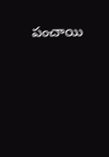పంచాయి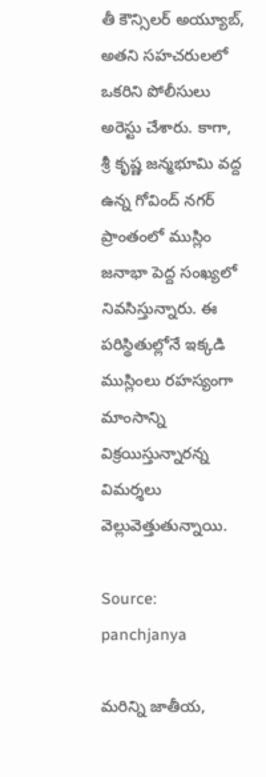తీ కౌన్సిలర్‌ అయ్యూబ్‌, అతని సహచరులలో ఒకరిని పోలీసులు అరెస్టు చేశారు. కాగా, శ్రీ కృష్ణ జన్మభూమి వద్ద ఉన్న గోవింద్‌ నగర్‌ ప్రాంతంలో ముస్లిం జనాభా పెద్ద సంఖ్యలో నివసిస్తున్నారు. ఈ పరిస్థితుల్లోనే ఇక్కడి ముస్లింలు రహస్యంగా మాంసాన్ని విక్రయిస్తున్నారన్న విమర్శలు వెల్లువెత్తుతున్నాయి.

Source: panchjanya

మరిన్ని జాతీయ,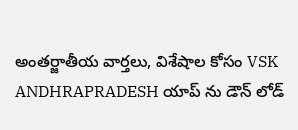అంతర్జాతీయ వార్తలు, విశేషాల కోసం VSK ANDHRAPRADESH యాప్ ను డౌన్ లోడ్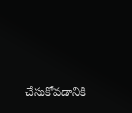చేసుకోవడానికి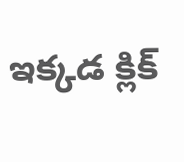ఇక్కడ క్లిక్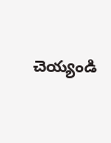చెయ్యండి